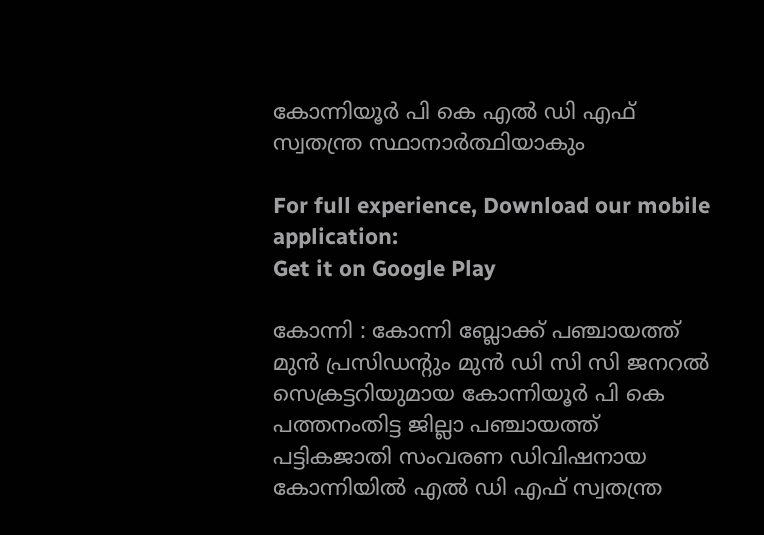കോന്നിയൂര്‍ പി കെ എല്‍ ഡി എഫ് സ്വതന്ത്ര സ്ഥാനാര്‍ത്ഥിയാകും

For full experience, Download our mobile application:
Get it on Google Play

കോന്നി : കോന്നി ബ്ലോക്ക് പഞ്ചായത്ത് മുൻ പ്രസിഡൻ്റും മുന്‍ ഡി സി സി ജനറല്‍ സെക്രട്ടറിയുമായ കോന്നിയൂര്‍ പി കെ പത്തനംതിട്ട ജില്ലാ പഞ്ചായത്ത് പട്ടികജാതി സംവരണ ഡിവിഷനായ കോന്നിയില്‍ എല്‍ ഡി എഫ് സ്വതന്ത്ര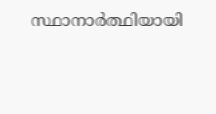സ്ഥാനാര്‍ത്ഥിയായി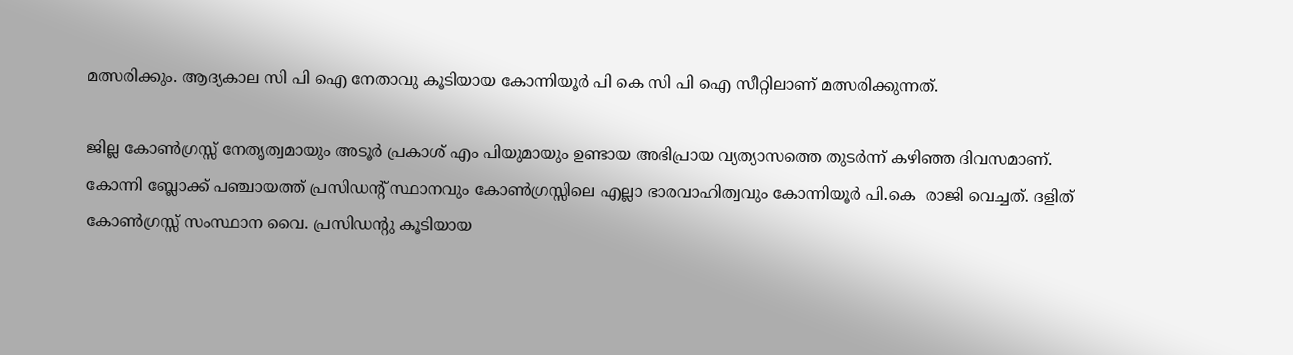മത്സരിക്കും. ആദ്യകാല സി പി ഐ നേതാവു കൂടിയായ കോന്നിയൂർ പി കെ സി പി ഐ സീറ്റിലാണ് മത്സരിക്കുന്നത്.

ജില്ല കോൺഗ്രസ്സ് നേതൃത്വമായും അടൂർ പ്രകാശ് എം പിയുമായും ഉണ്ടായ അഭിപ്രായ വ്യത്യാസത്തെ തുടർന്ന് കഴിഞ്ഞ ദിവസമാണ്. കോന്നി ബ്ലോക്ക് പഞ്ചായത്ത്‌ പ്രസിഡന്‍റ് സ്ഥാനവും കോണ്‍ഗ്രസ്സിലെ എല്ലാ ഭാരവാഹിത്വവും കോന്നിയൂർ പി.കെ  രാജി വെച്ചത്. ദളിത് കോൺഗ്രസ്സ് സംസ്ഥാന വൈ. പ്രസിഡൻ്റു കൂടിയായ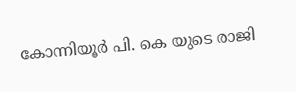കോന്നിയൂര്‍ പി. കെ യുടെ രാജി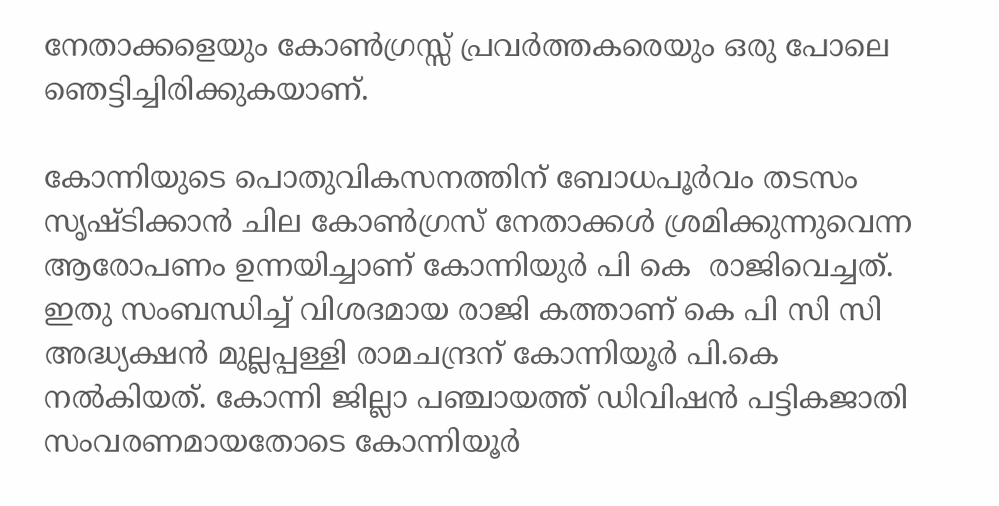നേതാക്കളെയും കോൺഗ്രസ്സ് പ്രവർത്തകരെയും ഒരു പോലെ ഞെട്ടിച്ചിരിക്കുകയാണ്.

കോന്നിയുടെ പൊതുവികസനത്തിന് ബോധപൂർവം തടസം സൃഷ്ടിക്കാൻ ചില കോൺഗ്രസ് നേതാക്കൾ ശ്രമിക്കുന്നുവെന്ന ആരോപണം ഉന്നയിച്ചാണ് കോന്നിയുർ പി കെ  രാജിവെച്ചത്. ഇതു സംബന്ധിച്ച് വിശദമായ രാജി കത്താണ് കെ പി സി സി  അദ്ധ്യക്ഷൻ മുല്ലപ്പള്ളി രാമചന്ദ്രന് കോന്നിയൂർ പി.കെ നൽകിയത്. കോന്നി ജില്ലാ പഞ്ചായത്ത് ഡിവിഷൻ പട്ടികജാതി സംവരണമായതോടെ കോന്നിയൂർ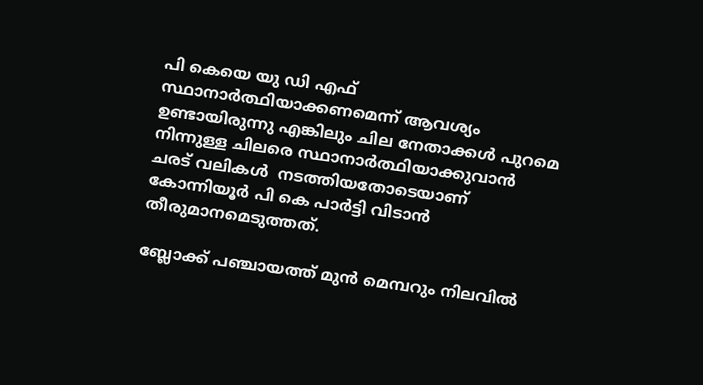പി കെയെ യു ഡി എഫ് സ്ഥാനാര്‍ത്ഥിയാക്കണമെന്ന് ആവശ്യം ഉണ്ടായിരുന്നു എങ്കിലും ചില നേതാക്കള്‍ പുറമെ നിന്നുള്ള ചിലരെ സ്ഥാനാര്‍ത്ഥിയാക്കുവാന്‍ ചരട് വലികൾ  നടത്തിയതോടെയാണ് കോന്നിയൂര്‍ പി കെ പാർട്ടി വിടാൻ തീരുമാനമെടുത്തത്.

ബ്ലോക്ക് പഞ്ചായത്ത് മുന്‍ മെമ്പറും നിലവില്‍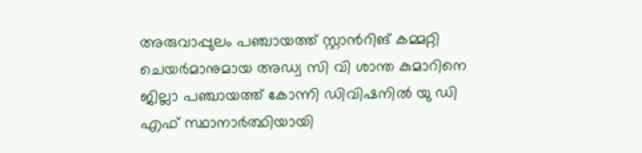അരുവാപ്പുലം പഞ്ചായത്ത് സ്റ്റാന്‍റിങ് കമ്മറ്റി ചെയര്‍മാനുമായ അഡ്വ സി വി ശാന്ത കുമാറിനെ ജില്ലാ പഞ്ചായത്ത് കോന്നി ഡിവിഷനില്‍ യു ഡി എഫ് സ്ഥാനാര്‍ത്ഥിയായി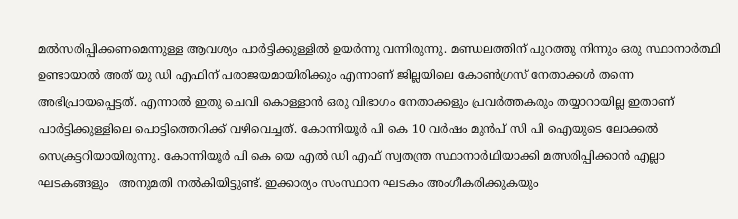മല്‍സരിപ്പിക്കണമെന്നുള്ള ആവശ്യം പാർട്ടിക്കുള്ളിൽ ഉയര്‍ന്നു വന്നിരുന്നു. മണ്ഡലത്തിന് പുറത്തു നിന്നും ഒരു സ്ഥാനാര്‍ത്ഥി ഉണ്ടായാല്‍ അത് യു ഡി എഫിന് പരാജയമായിരിക്കും എന്നാണ് ജില്ലയിലെ കോൺഗ്രസ് നേതാക്കൾ തന്നെ അഭിപ്രായപ്പെട്ടത്. എന്നാൽ ഇതു ചെവി കൊള്ളാൻ ഒരു വിഭാഗം നേതാക്കളും പ്രവർത്തകരും തയ്യാറായില്ല ഇതാണ് പാർട്ടിക്കുള്ളിലെ പൊട്ടിത്തെറിക്ക് വഴിവെച്ചത്. കോന്നിയൂര്‍ പി കെ 10 വര്‍ഷം മുന്‍പ് സി പി ഐയുടെ ലോക്കല്‍ സെക്രട്ടറിയായിരുന്നു. കോന്നിയൂര്‍ പി കെ യെ എല്‍ ഡി എഫ് സ്വതന്ത്ര സ്ഥാനാര്‍ഥിയാക്കി മത്സരിപ്പിക്കാന്‍ എല്ലാ ഘടകങ്ങളും   അനുമതി നല്‍കിയിട്ടുണ്ട്. ഇക്കാര്യം സംസ്ഥാന ഘടകം അംഗീകരിക്കുകയും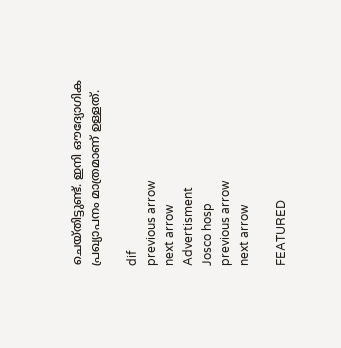ചെയ്തിട്ടുണ്ട്. ഇനി ഔദ്യോഗിക പ്രഖ്യാപനം മാത്രമാണ് ഉള്ളത്.

dif
previous arrow
next arrow
Advertisment
Josco hosp
previous arrow
next arrow

FEATURED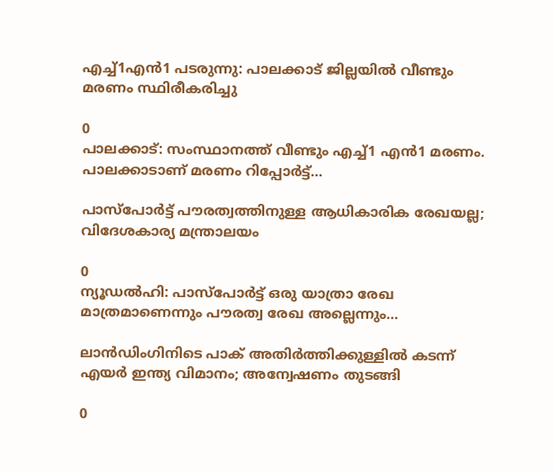എച്ച്1എൻ1 പടരുന്നു: പാലക്കാട് ജില്ലയിൽ വീണ്ടും മരണം സ്ഥിരീകരിച്ചു

0
പാലക്കാട്: സംസ്ഥാനത്ത് വീണ്ടും എച്ച്1 എന്‍1 മരണം. പാലക്കാടാണ് മരണം റിപ്പോര്‍ട്ട്...

പാസ്‌പോർട്ട് പൗരത്വത്തിനുള്ള ആധികാരിക രേഖയല്ല; വിദേശകാര്യ മന്ത്രാലയം

0
ന്യൂഡല്‍ഹി: പാസ്‌പോർട്ട് ഒരു യാത്രാ രേഖ മാത്രമാണെന്നും പൗരത്വ രേഖ അല്ലെന്നും...

ലാൻഡിംഗിനിടെ പാക് അതിർത്തിക്കുള്ളിൽ കടന്ന് എയർ ഇന്ത്യ വിമാനം; അന്വേഷണം തുടങ്ങി

0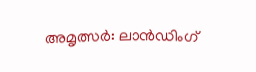അമൃത്സർ: ലാൻഡിംഗ്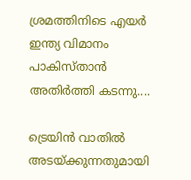ശ്രമത്തിനിടെ എയർ ഇന്ത്യ വിമാനം പാകിസ്താൻ അതിർത്തി കടന്നു....

ട്രെയിൻ വാതിൽ അടയ്ക്കുന്നതുമായി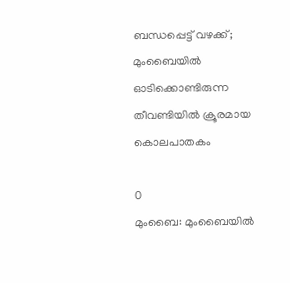ബന്ധപ്പെട്ട് വഴക്ക്; മുംബൈയിൽ ഓടിക്കൊണ്ടിരുന്ന തീവണ്ടിയിൽ ക്രൂരമായ കൊലപാതകം

0
മുംബൈ: മുംബൈയില്‍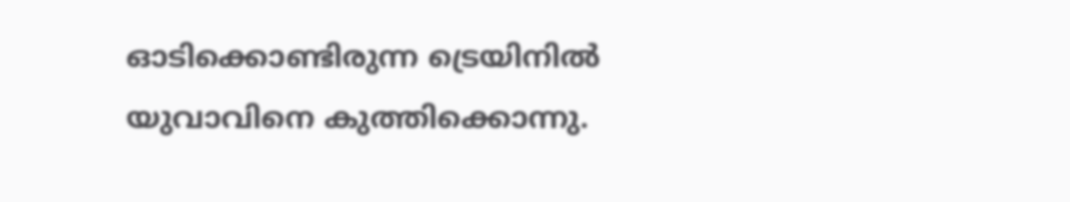ഓടിക്കൊണ്ടിരുന്ന ട്രെയിനില്‍ യുവാവിനെ കുത്തിക്കൊന്നു.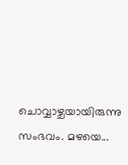ചൊവ്വാഴ്ചയായിരുന്നു സംഭവം. മഴയെ...